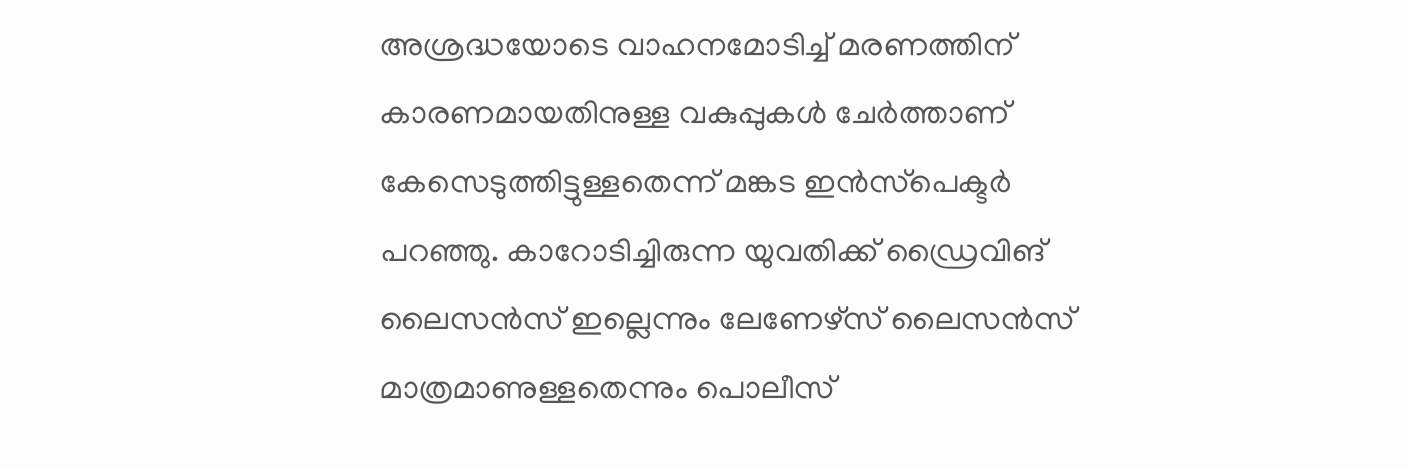അശ്രദ്ധയോടെ വാഹനമോടിച്ച് മരണത്തിന് കാരണമായതിനുള്ള വകുപ്പുകള്‍ ചേര്‍ത്താണ് കേസെടുത്തിട്ടുള്ളതെന്ന് മങ്കട ഇന്‍സ്‌പെക്ടര്‍ പറഞ്ഞു. കാറോടിച്ചിരുന്ന യുവതിക്ക് ഡ്രൈവിങ് ലൈസന്‍സ് ഇല്ലെന്നും ലേണേഴ്സ് ലൈസന്‍സ് മാത്രമാണുള്ളതെന്നും പൊലീസ്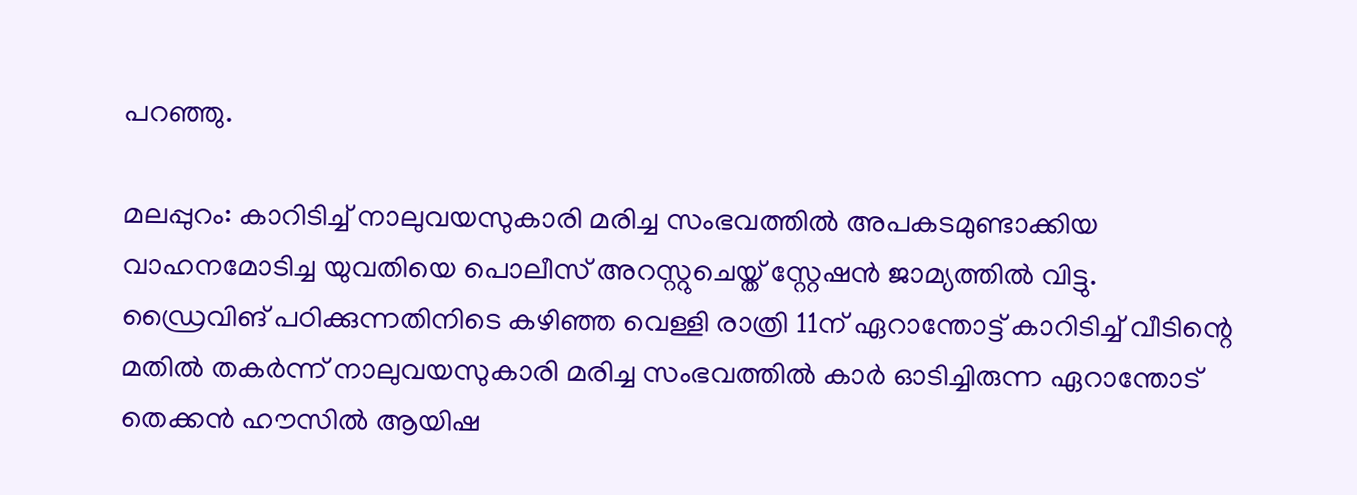പറഞ്ഞു.

മലപ്പുറം: കാറിടിച്ച് നാലുവയസുകാരി മരിച്ച സംഭവത്തില്‍ അപകടമുണ്ടാക്കിയ വാഹനമോടിച്ച യുവതിയെ പൊലീസ് അറസ്റ്റുചെയ്ത് സ്റ്റേഷന്‍ ജാമ്യത്തില്‍ വിട്ടു. ഡ്രൈവിങ് പഠിക്കുന്നതിനിടെ കഴിഞ്ഞ വെള്ളി രാത്രി 11ന് ഏറാന്തോട്ട് കാറിടിച്ച് വീടിന്റെ മതില്‍ തകര്‍ന്ന് നാലുവയസുകാരി മരിച്ച സംഭവത്തില്‍ കാര്‍ ഓടിച്ചിരുന്ന ഏറാന്തോട് തെക്കന്‍ ഹൗസില്‍ ആയിഷ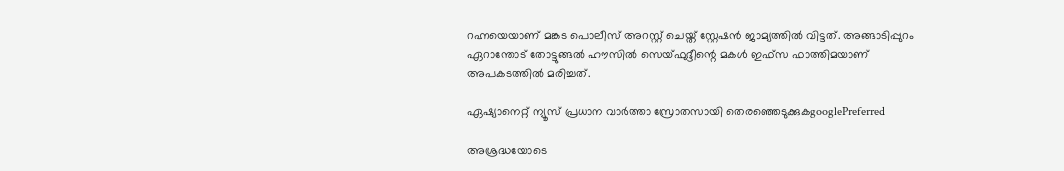റഹ്നയെയാണ് മങ്കട പൊലീസ് അറസ്റ്റ് ചെയ്ത് സ്റ്റേഷന്‍ ജാമ്യത്തില്‍ വിട്ടത്. അങ്ങാടിപ്പുറം ഏറാന്തോട് തോട്ടുങ്ങല്‍ ഹൗസില്‍ സെയ്ഫുദ്ദീന്റെ മകള്‍ ഇഫ്സ ഫാത്തിമയാണ് അപകടത്തില്‍ മരിച്ചത്.

ഏഷ്യാനെറ്റ് ന്യൂസ് പ്രധാന വാർത്താ സ്രോതസായി തെരഞ്ഞെടുക്കുകgooglePreferred

അശ്രദ്ധയോടെ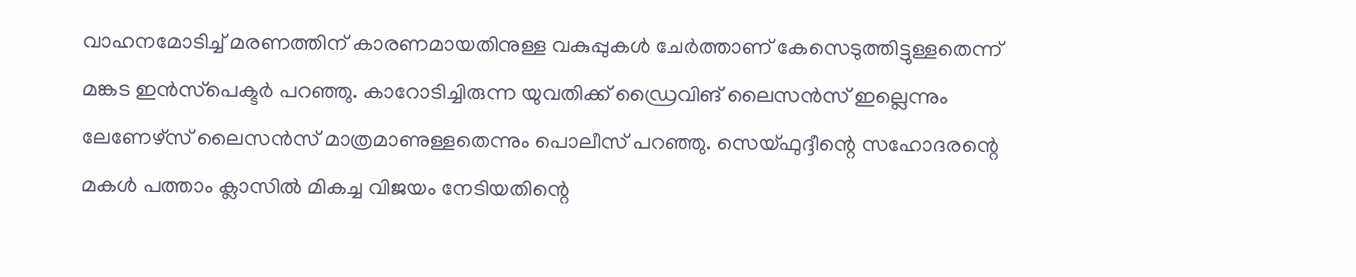വാഹനമോടിച്ച് മരണത്തിന് കാരണമായതിനുള്ള വകുപ്പുകള്‍ ചേര്‍ത്താണ് കേസെടുത്തിട്ടുള്ളതെന്ന് മങ്കട ഇന്‍സ്‌പെക്ടര്‍ പറഞ്ഞു. കാറോടിച്ചിരുന്ന യുവതിക്ക് ഡ്രൈവിങ് ലൈസന്‍സ് ഇല്ലെന്നും ലേണേഴ്സ് ലൈസന്‍സ് മാത്രമാണുള്ളതെന്നും പൊലീസ് പറഞ്ഞു. സെയ്ഫുദ്ദീന്റെ സഹോദരന്റെ മകള്‍ പത്താം ക്ലാസില്‍ മികച്ച വിജയം നേടിയതിന്റെ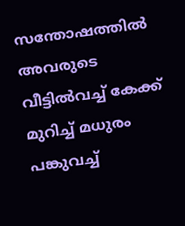സന്തോഷത്തില്‍ അവരുടെ വീട്ടില്‍വച്ച് കേക്ക് മുറിച്ച് മധുരം പങ്കുവച്ച്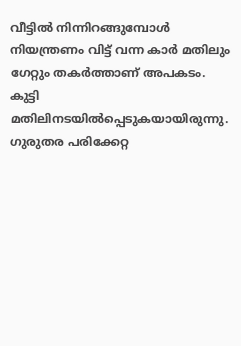വീട്ടിൽ നിന്നിറങ്ങുമ്പോള്‍ നിയന്ത്രണം വിട്ട് വന്ന കാര്‍ മതിലും ഗേറ്റും തകര്‍ത്താണ് അപകടം. കുട്ടി മതിലിനടയില്‍പ്പെടുകയായിരുന്നു. ഗുരുതര പരിക്കേറ്റ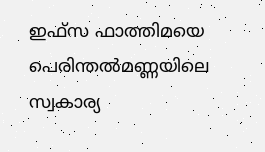ഇഫ്സ ഫാത്തിമയെ പെരിന്തല്‍മണ്ണയിലെ സ്വകാര്യ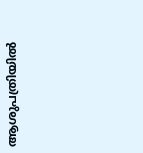ആശുപത്രിയില്‍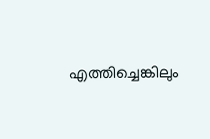എത്തിച്ചെങ്കിലും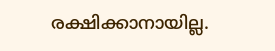രക്ഷിക്കാനായില്ല.